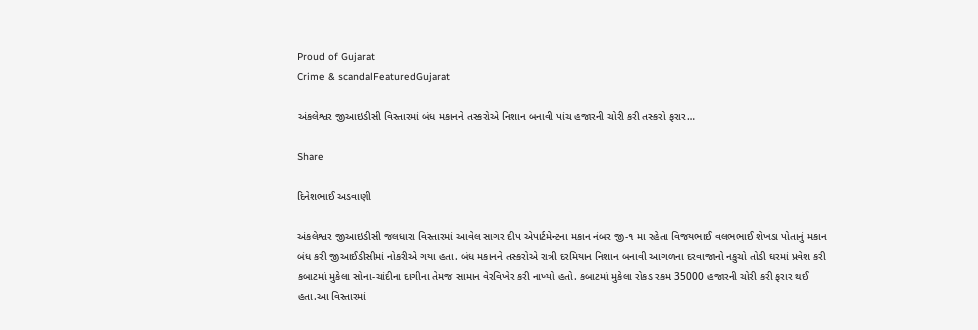Proud of Gujarat
Crime & scandalFeaturedGujarat

અંકલેશ્વર જીઆઇડીસી વિસ્તારમાં બંધ મકાનને તસ્કરોએ નિશાન બનાવી પાંચ હજારની ચોરી કરી તસ્કરો ફરાર…

Share

દિનેશભાઈ અડવાણી

અંકલેશ્વર જીઆઇડીસી જલધારા વિસ્તારમાં આવેલ સાગર દીપ એપાર્ટમેન્ટના મકાન નંબર જી-૧ મા રહેતા વિજયભાઈ વલભભાઈ શેખડા પોતાનું મકાન બંધ કરી જીઆઈડીસીમાં નોકરીએ ગયા હતા. બંધ મકાનને તસ્કરોએ રાત્રી દરમિયાન નિશાન બનાવી આગળના દરવાજાનો નકુચો તોડી ઘરમાં પ્રવેશ કરી કબાટમાં મુકેલા સોના-ચાંદીના દાગીના તેમજ સામાન વેરવિખેર કરી નાખ્યો હતો. કબાટમાં મુકેલા રોકડ રકમ 35000 હજારની ચોરી કરી ફરાર થઈ હતા.આ વિસ્તારમાં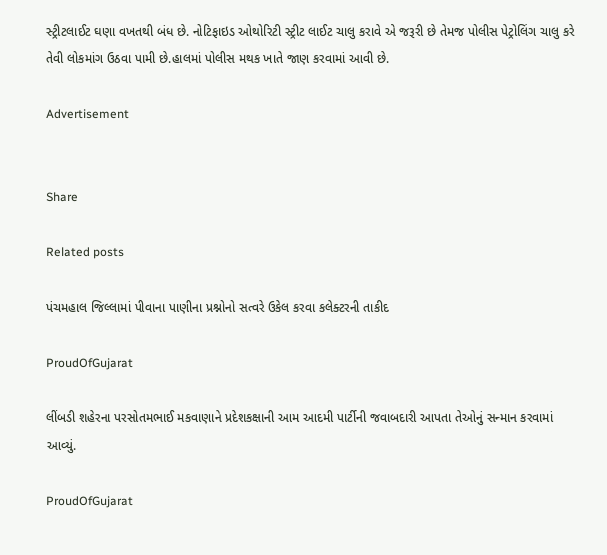સ્ટ્રીટલાઈટ ઘણા વખતથી બંધ છે. નોટિફાઇડ ઓથોરિટી સ્ટ્રીટ લાઈટ ચાલુ કરાવે એ જરૂરી છે તેમજ પોલીસ પેટ્રોલિંગ ચાલુ કરે તેવી લોકમાંગ ઉઠવા પામી છે.હાલમાં પોલીસ મથક ખાતે જાણ કરવામાં આવી છે.

Advertisement


Share

Related posts

પંચમહાલ જિલ્લામાં પીવાના પાણીના પ્રશ્નોનો સત્વરે ઉકેલ કરવા કલેક્ટરની તાકીદ

ProudOfGujarat

લીંબડી શહેરના પરસોતમભાઈ મકવાણાને પ્રદેશકક્ષાની આમ આદમી પાર્ટીની જવાબદારી આપતા તેઓનું સન્માન કરવામાં આવ્યું.

ProudOfGujarat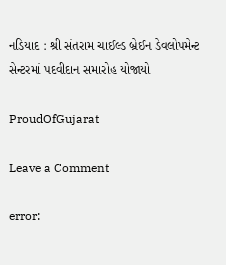નડિયાદ : શ્રી સંતરામ ચાઈલ્ડ બ્રેઈન ડેવલોપમેન્ટ સેન્ટરમાં પદવીદાન સમારોહ યોજાયો

ProudOfGujarat

Leave a Comment

error: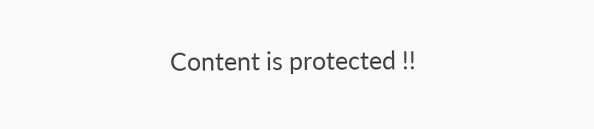Content is protected !!